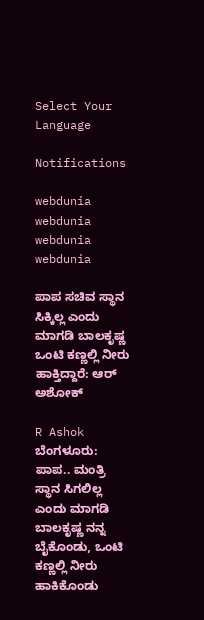Select Your Language

Notifications

webdunia
webdunia
webdunia
webdunia

ಪಾಪ ಸಚಿವ ಸ್ಥಾನ ಸಿಕ್ಕಿಲ್ಲ ಎಂದು ಮಾಗಡಿ ಬಾಲಕೃಷ್ಣ ಒಂಟಿ ಕಣ್ಣಲ್ಲಿ ನೀರು ಹಾಕ್ತಿದ್ದಾರೆ: ಆರ್ ಅಶೋಕ್

R Ashok
ಬೆಂಗಳೂರು: ಪಾಪ.. ಮಂತ್ರಿ ಸ್ಥಾನ ಸಿಗಲಿಲ್ಲ ಎಂದು ಮಾಗಡಿ ಬಾಲಕೃಷ್ಣ ನನ್ನ ಬೈಕೊಂಡು, ಒಂಟಿ ಕಣ್ಣಲ್ಲಿ ನೀರು ಹಾಕಿಕೊಂಡು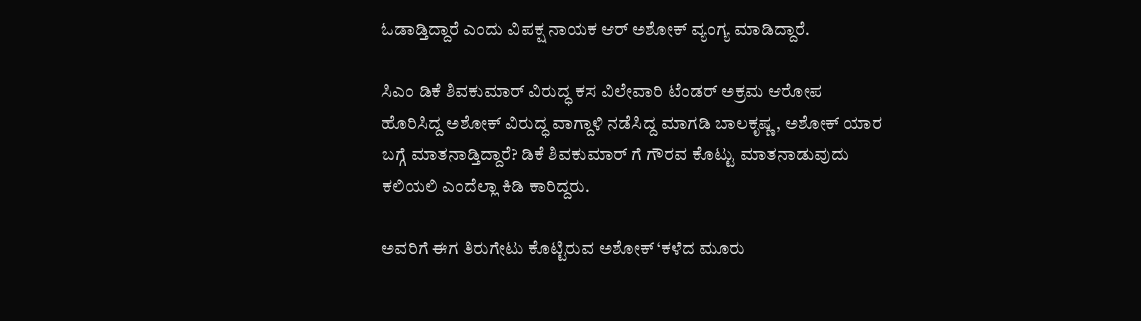ಓಡಾಡ್ತಿದ್ದಾರೆ ಎಂದು ವಿಪಕ್ಷ ನಾಯಕ ಆರ್ ಅಶೋಕ್ ವ್ಯಂಗ್ಯ ಮಾಡಿದ್ದಾರೆ.

ಸಿಎಂ ಡಿಕೆ ಶಿವಕುಮಾರ್ ವಿರುದ್ಧ ಕಸ ವಿಲೇವಾರಿ ಟೆಂಡರ್ ಅಕ್ರಮ ಆರೋಪ ಹೊರಿಸಿದ್ದ ಅಶೋಕ್ ವಿರುದ್ಧ ವಾಗ್ದಾಳಿ ನಡೆಸಿದ್ದ ಮಾಗಡಿ ಬಾಲಕೃಷ್ಣ, ಅಶೋಕ್ ಯಾರ ಬಗ್ಗೆ ಮಾತನಾಡ್ತಿದ್ದಾರೆ? ಡಿಕೆ ಶಿವಕುಮಾರ್ ಗೆ ಗೌರವ ಕೊಟ್ಟು ಮಾತನಾಡುವುದು ಕಲಿಯಲಿ ಎಂದೆಲ್ಲಾ ಕಿಡಿ ಕಾರಿದ್ದರು.

ಅವರಿಗೆ ಈಗ ತಿರುಗೇಟು ಕೊಟ್ಟಿರುವ ಅಶೋಕ್ ‘ಕಳೆದ ಮೂರು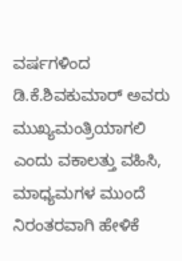ವರ್ಷಗಳಿಂದ ಡಿ.ಕೆ.ಶಿವಕುಮಾರ್ ಅವರು ಮುಖ್ಯಮಂತ್ರಿಯಾಗಲಿ ಎಂದು ವಕಾಲತ್ತು ವಹಿಸಿ, ಮಾಧ್ಯಮಗಳ ಮುಂದೆ ನಿರಂತರವಾಗಿ ಹೇಳಿಕೆ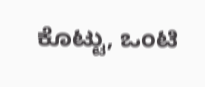ಕೊಟ್ಟು, ಒಂಟಿ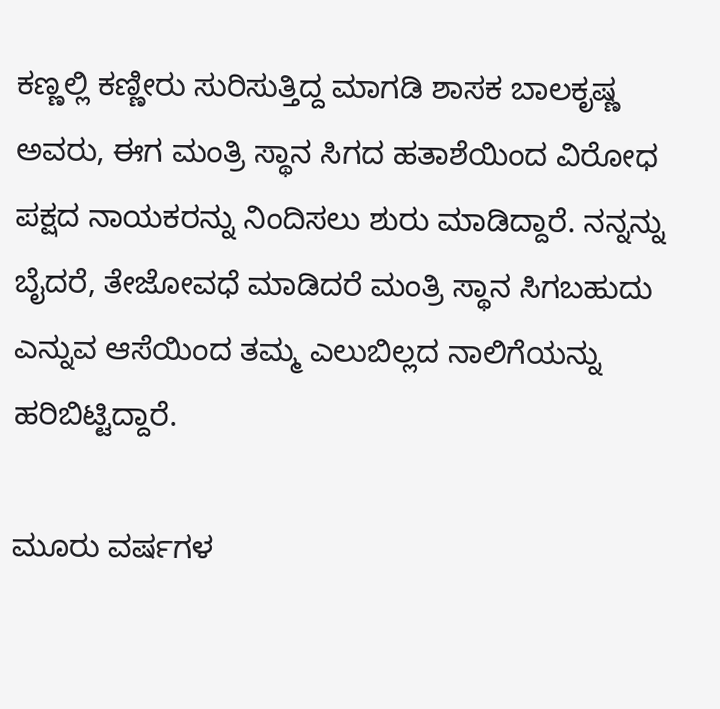ಕಣ್ಣಲ್ಲಿ ಕಣ್ಣೀರು ಸುರಿಸುತ್ತಿದ್ದ ಮಾಗಡಿ ಶಾಸಕ ಬಾಲಕೃಷ್ಣ ಅವರು, ಈಗ ಮಂತ್ರಿ ಸ್ಥಾನ ಸಿಗದ ಹತಾಶೆಯಿಂದ ವಿರೋಧ ಪಕ್ಷದ ನಾಯಕರನ್ನು ನಿಂದಿಸಲು ಶುರು ಮಾಡಿದ್ದಾರೆ. ನನ್ನನ್ನು ಬೈದರೆ, ತೇಜೋವಧೆ ಮಾಡಿದರೆ ಮಂತ್ರಿ ಸ್ಥಾನ ಸಿಗಬಹುದು ಎನ್ನುವ ಆಸೆಯಿಂದ ತಮ್ಮ ಎಲುಬಿಲ್ಲದ ನಾಲಿಗೆಯನ್ನು ಹರಿಬಿಟ್ಟಿದ್ದಾರೆ.

ಮೂರು ವರ್ಷಗಳ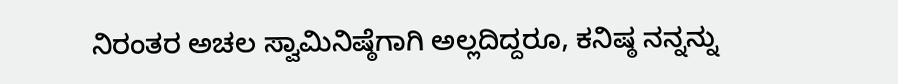ನಿರಂತರ ಅಚಲ ಸ್ವಾಮಿನಿಷ್ಠೆಗಾಗಿ ಅಲ್ಲದಿದ್ದರೂ, ಕನಿಷ್ಠ ನನ್ನನ್ನು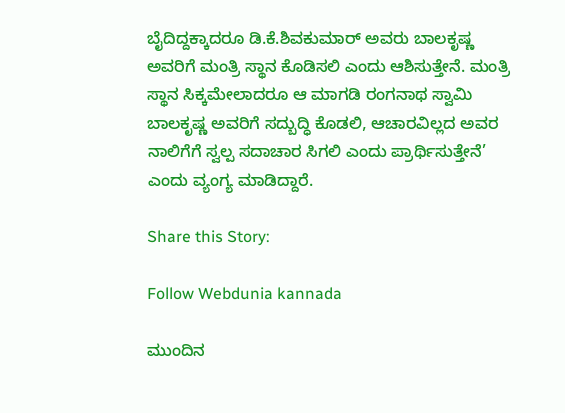ಬೈದಿದ್ದಕ್ಕಾದರೂ ಡಿ.ಕೆ.ಶಿವಕುಮಾರ್ ಅವರು ಬಾಲಕೃಷ್ಣ ಅವರಿಗೆ ಮಂತ್ರಿ ಸ್ಥಾನ ಕೊಡಿಸಲಿ ಎಂದು ಆಶಿಸುತ್ತೇನೆ. ಮಂತ್ರಿ ಸ್ಥಾನ ಸಿಕ್ಕಮೇಲಾದರೂ ಆ ಮಾಗಡಿ ರಂಗನಾಥ ಸ್ವಾಮಿ ಬಾಲಕೃಷ್ಣ ಅವರಿಗೆ ಸದ್ಬುದ್ಧಿ ಕೊಡಲಿ, ಆಚಾರವಿಲ್ಲದ ಅವರ ನಾಲಿಗೆಗೆ ಸ್ವಲ್ಪ ಸದಾಚಾರ ಸಿಗಲಿ ಎಂದು ಪ್ರಾರ್ಥಿಸುತ್ತೇನೆ’ ಎಂದು ವ್ಯಂಗ್ಯ ಮಾಡಿದ್ದಾರೆ.

Share this Story:

Follow Webdunia kannada

ಮುಂದಿನ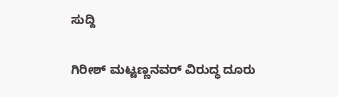ಸುದ್ದಿ

ಗಿರೀಶ್ ಮಟ್ಟಣ್ಣನವರ್ ವಿರುದ್ಧ ದೂರು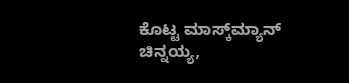ಕೊಟ್ಟ ಮಾಸ್ಕ್‌ಮ್ಯಾನ್‌ ಚಿನ್ನಯ್ಯ,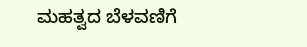ಮಹತ್ವದ ಬೆಳವಣಿಗೆ